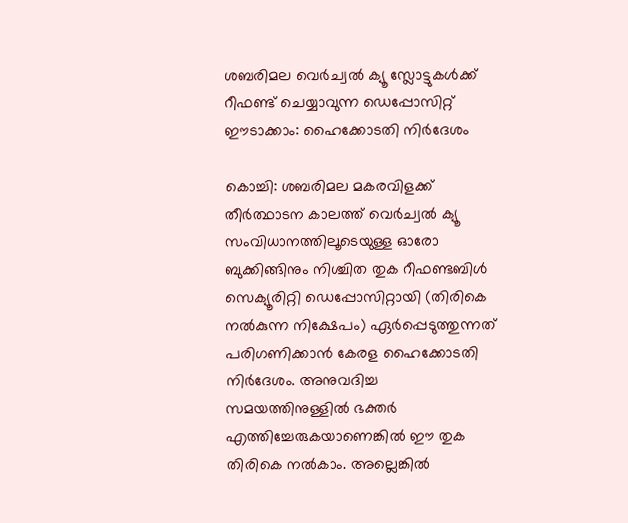ശബരിമല വെർച്വൽ ക്യൂ സ്ലോട്ടുകൾക്ക് റീഫണ്ട് ചെയ്യാവുന്ന ഡെപ്പോസിറ്റ് ഈടാക്കാം: ഹൈക്കോടതി നിർദേശം

കൊച്ചി: ശബരിമല മകരവിളക്ക് തീർത്ഥാടന കാലത്ത് വെർച്വൽ ക്യൂ സംവിധാനത്തിലൂടെയുള്ള ഓരോ ബുക്കിങ്ങിനും നിശ്ചിത തുക റീഫണ്ടബിൾ സെക്യൂരിറ്റി ഡെപ്പോസിറ്റായി (തിരികെ നൽകുന്ന നിക്ഷേപം) ഏർപ്പെടുത്തുന്നത് പരിഗണിക്കാൻ കേരള ഹൈക്കോടതി നിർദേശം. അനുവദിച്ച സമയത്തിനുള്ളിൽ ഭക്തർ എത്തിച്ചേരുകയാണെങ്കിൽ ഈ തുക തിരികെ നൽകാം. അല്ലെങ്കിൽ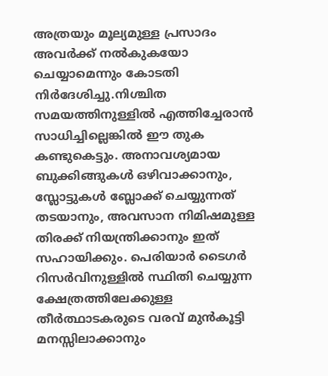അത്രയും മൂല്യമുള്ള പ്രസാദം അവർക്ക് നൽകുകയോ ചെയ്യാമെന്നും കോടതി നിർദേശിച്ചു.നിശ്ചിത സമയത്തിനുള്ളിൽ എത്തിച്ചേരാൻ സാധിച്ചില്ലെങ്കിൽ ഈ തുക കണ്ടുകെട്ടും. അനാവശ്യമായ ബുക്കിങ്ങുകൾ ഒഴിവാക്കാനും, സ്ലോട്ടുകൾ ബ്ലോക്ക് ചെയ്യുന്നത് തടയാനും, അവസാന നിമിഷമുള്ള തിരക്ക് നിയന്ത്രിക്കാനും ഇത് സഹായിക്കും. പെരിയാർ ടൈഗർ റിസർവിനുള്ളിൽ സ്ഥിതി ചെയ്യുന്ന ക്ഷേത്രത്തിലേക്കുള്ള തീർത്ഥാടകരുടെ വരവ് മുൻകൂട്ടി മനസ്സിലാക്കാനും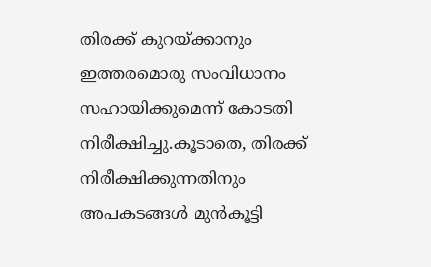തിരക്ക് കുറയ്ക്കാനും ഇത്തരമൊരു സംവിധാനം സഹായിക്കുമെന്ന് കോടതി നിരീക്ഷിച്ചു.കൂടാതെ, തിരക്ക് നിരീക്ഷിക്കുന്നതിനും അപകടങ്ങൾ മുൻകൂട്ടി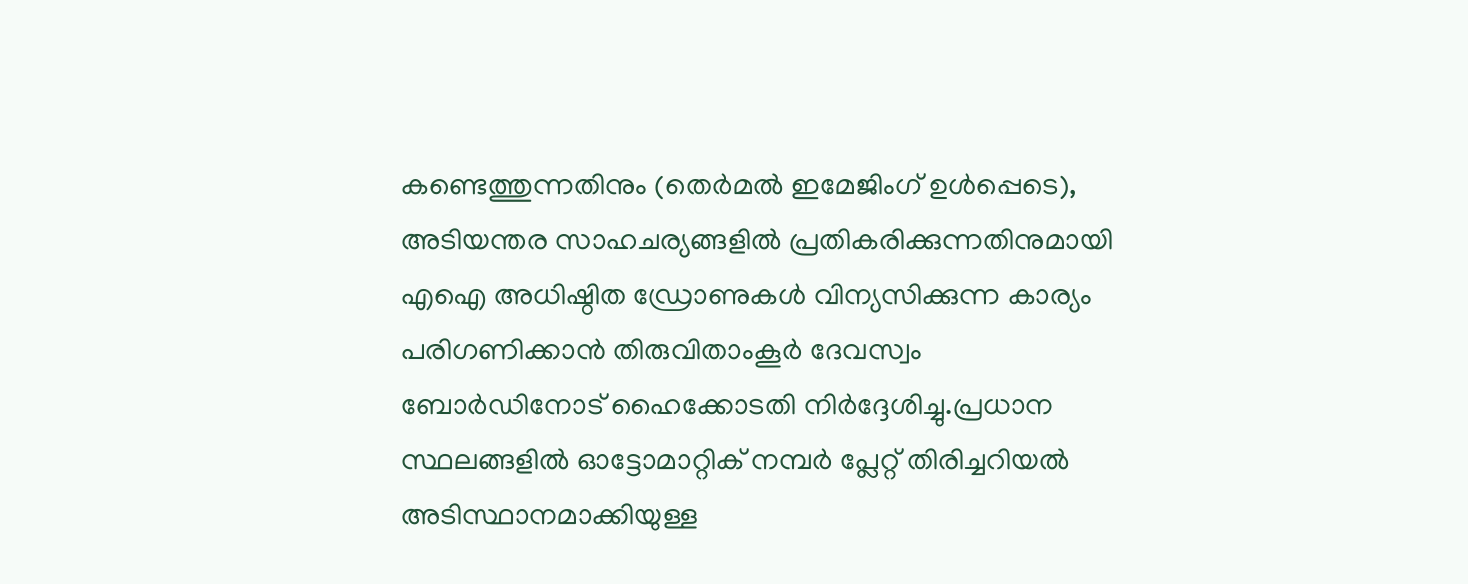കണ്ടെത്തുന്നതിനും (തെർമൽ ഇമേജിംഗ് ഉൾപ്പെടെ), അടിയന്തര സാഹചര്യങ്ങളിൽ പ്രതികരിക്കുന്നതിനുമായി എഐ അധിഷ്ഠിത ഡ്രോണുകൾ വിന്യസിക്കുന്ന കാര്യം പരിഗണിക്കാൻ തിരുവിതാംകൂർ ദേവസ്വം ബോർഡിനോട് ഹൈക്കോടതി നിർദ്ദേശിച്ചു.പ്രധാന സ്ഥലങ്ങളിൽ ഓട്ടോമാറ്റിക് നമ്പർ പ്ലേറ്റ് തിരിച്ചറിയൽ അടിസ്ഥാനമാക്കിയുള്ള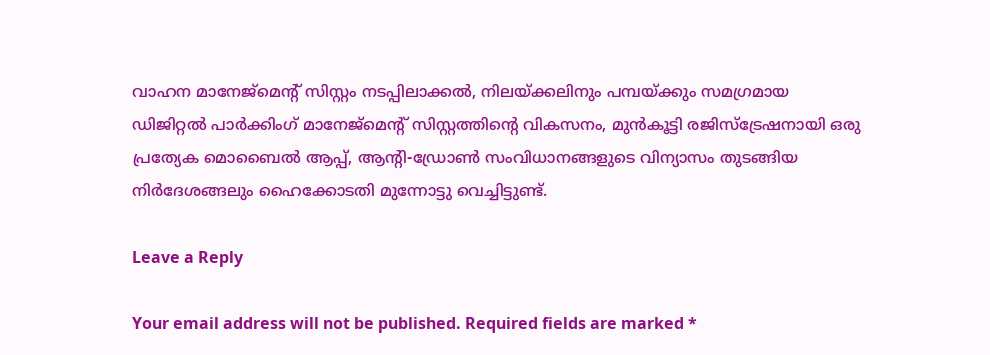വാഹന മാനേജ്മെന്റ് സിസ്റ്റം നടപ്പിലാക്കൽ, നിലയ്ക്കലിനും പമ്പയ്ക്കും സമഗ്രമായ ഡിജിറ്റൽ പാർക്കിംഗ് മാനേജ്മെന്റ് സിസ്റ്റത്തിന്റെ വികസനം, മുൻകൂട്ടി രജിസ്ട്രേഷനായി ഒരു പ്രത്യേക മൊബൈൽ ആപ്പ്, ആന്റി-ഡ്രോൺ സംവിധാനങ്ങളുടെ വിന്യാസം തുടങ്ങിയ നിർദേശങ്ങലും ഹൈക്കോടതി മുന്നോട്ടു വെച്ചിട്ടുണ്ട്.

Leave a Reply

Your email address will not be published. Required fields are marked *